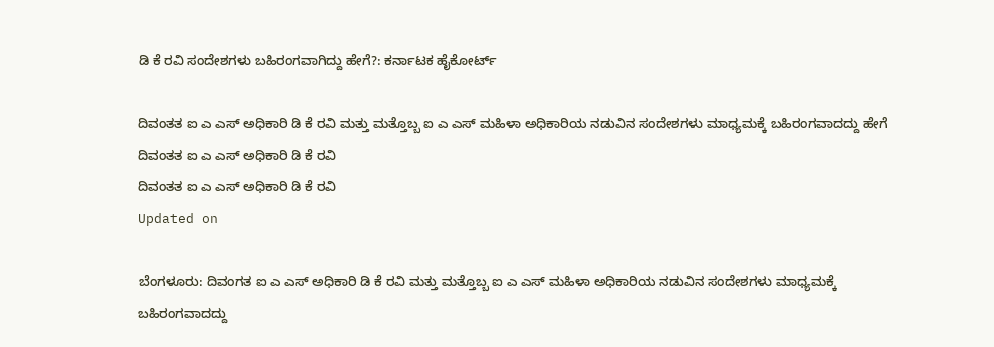ಡಿ ಕೆ ರವಿ ಸಂದೇಶಗಳು ಬಹಿರಂಗವಾಗಿದ್ದು ಹೇಗೆ?: ಕರ್ನಾಟಕ ಹೈಕೋರ್ಟ್

ದಿವಂತತ ಐ ಎ ಎಸ್ ಅಧಿಕಾರಿ ಡಿ ಕೆ ರವಿ ಮತ್ತು ಮತ್ತೊಬ್ಬ ಐ ಎ ಎಸ್ ಮಹಿಳಾ ಅಧಿಕಾರಿಯ ನಡುವಿನ ಸಂದೇಶಗಳು ಮಾಧ್ಯಮಕ್ಕೆ ಬಹಿರಂಗವಾದದ್ದು ಹೇಗೆ
ದಿವಂತತ ಐ ಎ ಎಸ್ ಅಧಿಕಾರಿ ಡಿ ಕೆ ರವಿ
ದಿವಂತತ ಐ ಎ ಎಸ್ ಅಧಿಕಾರಿ ಡಿ ಕೆ ರವಿ
Updated on

ಬೆಂಗಳೂರು: ದಿವಂಗತ ಐ ಎ ಎಸ್ ಅಧಿಕಾರಿ ಡಿ ಕೆ ರವಿ ಮತ್ತು ಮತ್ತೊಬ್ಬ ಐ ಎ ಎಸ್ ಮಹಿಳಾ ಅಧಿಕಾರಿಯ ನಡುವಿನ ಸಂದೇಶಗಳು ಮಾಧ್ಯಮಕ್ಕೆ ಬಹಿರಂಗವಾದದ್ದು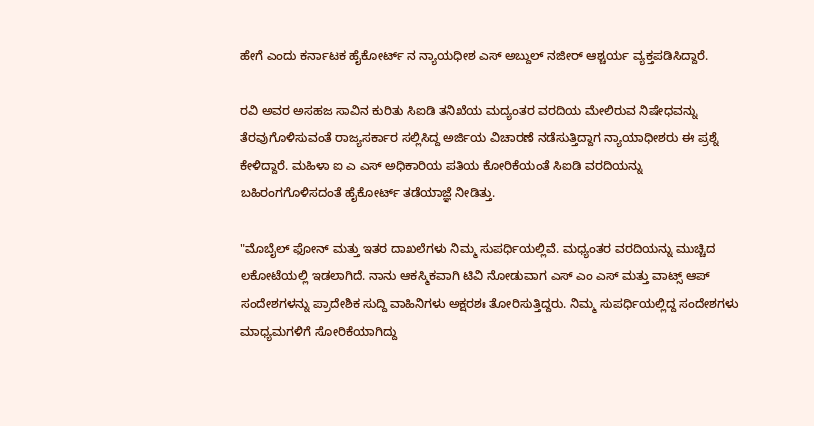ಹೇಗೆ ಎಂದು ಕರ್ನಾಟಕ ಹೈಕೋರ್ಟ್ ನ ನ್ಯಾಯಧೀಶ ಎಸ್ ಅಬ್ದುಲ್ ನಜೀರ್ ಆಶ್ಚರ್ಯ ವ್ಯಕ್ತಪಡಿಸಿದ್ದಾರೆ.

ರವಿ ಅವರ ಅಸಹಜ ಸಾವಿನ ಕುರಿತು ಸಿಐಡಿ ತನಿಖೆಯ ಮದ್ಯಂತರ ವರದಿಯ ಮೇಲಿರುವ ನಿಷೇಧವನ್ನು ತೆರವುಗೊಳಿಸುವಂತೆ ರಾಜ್ಯಸರ್ಕಾರ ಸಲ್ಲಿಸಿದ್ದ ಅರ್ಜಿಯ ವಿಚಾರಣೆ ನಡೆಸುತ್ತಿದ್ದಾಗ ನ್ಯಾಯಾಧೀಶರು ಈ ಪ್ರಶ್ನೆ ಕೇಳಿದ್ದಾರೆ. ಮಹಿಳಾ ಐ ಎ ಎಸ್ ಅಧಿಕಾರಿಯ ಪತಿಯ ಕೋರಿಕೆಯಂತೆ ಸಿಐಡಿ ವರದಿಯನ್ನು ಬಹಿರಂಗಗೊಳಿಸದಂತೆ ಹೈಕೋರ್ಟ್ ತಡೆಯಾಜ್ಞೆ ನೀಡಿತ್ತು.

"ಮೊಬೈಲ್ ಫೋನ್ ಮತ್ತು ಇತರ ದಾಖಲೆಗಳು ನಿಮ್ಮ ಸುಪರ್ಧಿಯಲ್ಲಿವೆ. ಮಧ್ಯಂತರ ವರದಿಯನ್ನು ಮುಚ್ಚಿದ ಲಕೋಟೆಯಲ್ಲಿ ಇಡಲಾಗಿದೆ. ನಾನು ಆಕಸ್ಮಿಕವಾಗಿ ಟಿವಿ ನೋಡುವಾಗ ಎಸ್ ಎಂ ಎಸ್ ಮತ್ತು ವಾಟ್ಸ್ ಆಪ್ ಸಂದೇಶಗಳನ್ನು ಪ್ರಾದೇಶಿಕ ಸುದ್ದಿ ವಾಹಿನಿಗಳು ಅಕ್ಷರಶಃ ತೋರಿಸುತ್ತಿದ್ದರು. ನಿಮ್ಮ ಸುಪರ್ಧಿಯಲ್ಲಿದ್ದ ಸಂದೇಶಗಳು ಮಾಧ್ಯಮಗಳಿಗೆ ಸೋರಿಕೆಯಾಗಿದ್ದು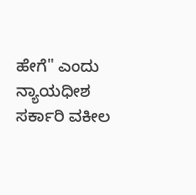ಹೇಗೆ" ಎಂದು ನ್ಯಾಯಧೀಶ ಸರ್ಕಾರಿ ವಕೀಲ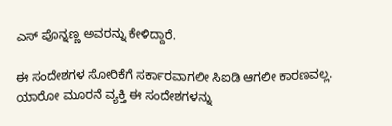ಎಸ್ ಪೊನ್ನಣ್ಣ ಅವರನ್ನು ಕೇಳಿದ್ದಾರೆ.

ಈ ಸಂದೇಶಗಳ ಸೋರಿಕೆಗೆ ಸರ್ಕಾರವಾಗಲೀ ಸಿಐಡಿ ಆಗಲೀ ಕಾರಣವಲ್ಲ. ಯಾರೋ ಮೂರನೆ ವ್ಯಕ್ತಿ ಈ ಸಂದೇಶಗಳನ್ನು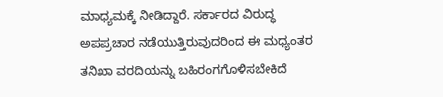ಮಾಧ್ಯಮಕ್ಕೆ ನೀಡಿದ್ದಾರೆ. ಸರ್ಕಾರದ ವಿರುದ್ಧ ಅಪಪ್ರಚಾರ ನಡೆಯುತ್ತಿರುವುದರಿಂದ ಈ ಮಧ್ಯಂತರ ತನಿಖಾ ವರದಿಯನ್ನು ಬಹಿರಂಗಗೊಳಿಸಬೇಕಿದೆ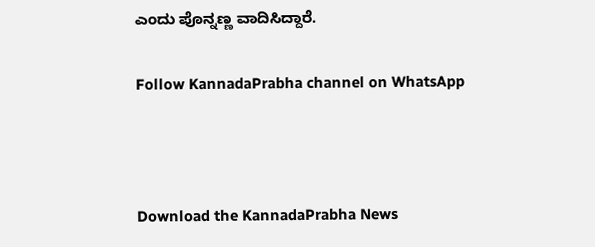ಎಂದು ಪೊನ್ನಣ್ಣ ವಾದಿಸಿದ್ದಾರೆ.

Follow KannadaPrabha channel on WhatsApp



Download the KannadaPrabha News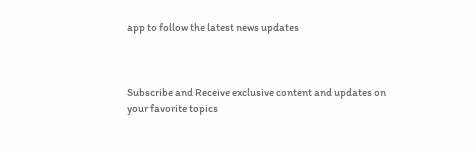app to follow the latest news updates



Subscribe and Receive exclusive content and updates on your favorite topics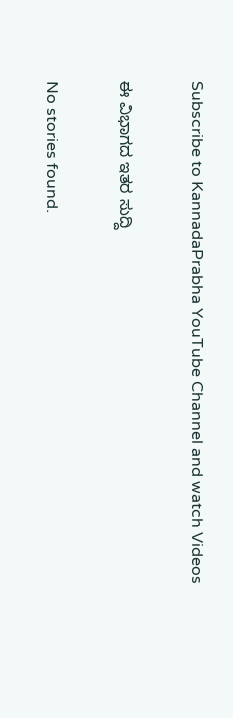Subscribe to KannadaPrabha YouTube Channel and watch Videos

ಈ ವಿಭಾಗದ ಇತರ ಸುದ್ದಿ

No stories found.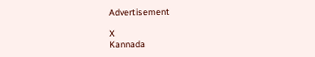Advertisement

X
Kannada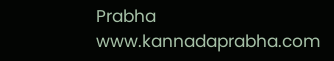Prabha
www.kannadaprabha.com